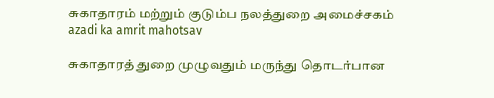சுகாதாரம் மற்றும் குடும்ப நலத்துறை அமைச்சகம்
azadi ka amrit mahotsav

சுகாதாரத் துறை முழுவதும் மருந்து தொடர்பான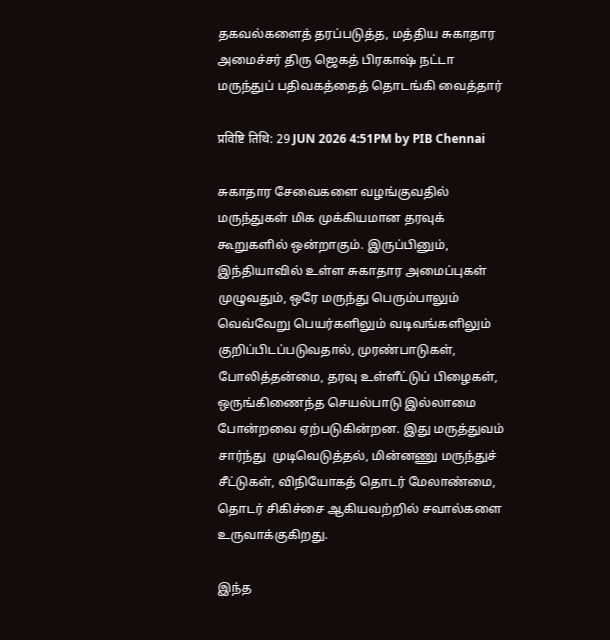தகவல்களைத் தரப்படுத்த, மத்திய சுகாதார அமைச்சர் திரு ஜெகத் பிரகாஷ் நட்டா மருந்துப் பதிவகத்தைத் தொடங்கி வைத்தார்

प्रविष्टि तिथि: 29 JUN 2026 4:51PM by PIB Chennai

சுகாதார சேவைகளை வழங்குவதில் மருந்துகள் மிக முக்கியமான தரவுக் கூறுகளில் ஒன்றாகும். இருப்பினும், இந்தியாவில் உள்ள சுகாதார அமைப்புகள் முழுவதும், ஒரே மருந்து பெரும்பாலும் வெவ்வேறு பெயர்களிலும் வடிவங்களிலும் குறிப்பிடப்படுவதால், முரண்பாடுகள், போலித்தன்மை, தரவு உள்ளீட்டுப் பிழைகள், ஒருங்கிணைந்த செயல்பாடு இல்லாமை போன்றவை ஏற்படுகின்றன. இது மருத்துவம் சார்ந்து  முடிவெடுத்தல், மின்னணு மருந்துச் சீட்டுகள், விநியோகத் தொடர் மேலாண்மை, தொடர் சிகிச்சை ஆகியவற்றில் சவால்களை உருவாக்குகிறது.

இந்த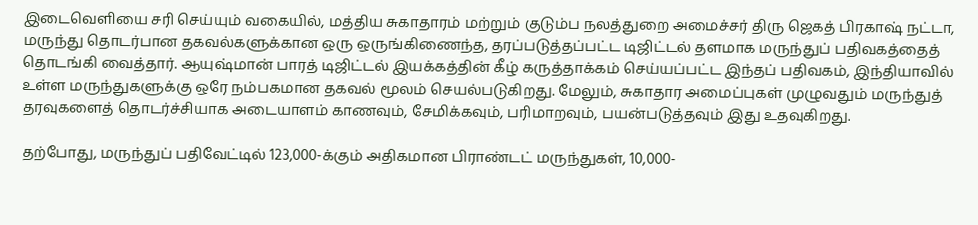இடைவெளியை சரி செய்யும் வகையில், மத்திய சுகாதாரம் மற்றும் குடும்ப நலத்துறை அமைச்சர் திரு ஜெகத் பிரகாஷ் நட்டா, மருந்து தொடர்பான தகவல்களுக்கான ஒரு ஒருங்கிணைந்த, தரப்படுத்தப்பட்ட டிஜிட்டல் தளமாக மருந்துப் பதிவகத்தைத் தொடங்கி வைத்தார். ஆயுஷ்மான் பாரத் டிஜிட்டல் இயக்கத்தின் கீழ் கருத்தாக்கம் செய்யப்பட்ட இந்தப் பதிவகம், இந்தியாவில் உள்ள மருந்துகளுக்கு ஒரே நம்பகமான தகவல் மூலம் செயல்படுகிறது. மேலும், சுகாதார அமைப்புகள் முழுவதும் மருந்துத் தரவுகளைத் தொடர்ச்சியாக அடையாளம் காணவும், சேமிக்கவும், பரிமாறவும், பயன்படுத்தவும் இது உதவுகிறது.

தற்போது, மருந்துப் பதிவேட்டில் 123,000-க்கும் அதிகமான பிராண்டட் மருந்துகள், 10,000-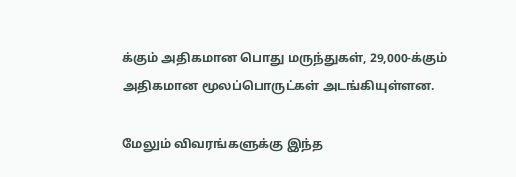க்கும் அதிகமான பொது மருந்துகள், 29,000-க்கும் அதிகமான மூலப்பொருட்கள் அடங்கியுள்ளன.

மேலும் விவரங்களுக்கு இந்த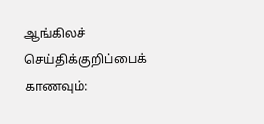ஆங்கிலச் செய்திக்குறிப்பைக் காணவும்: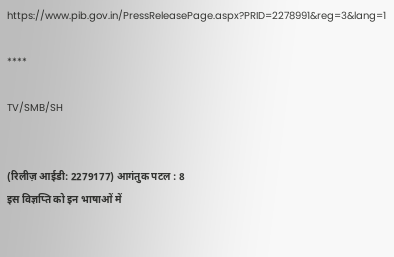https://www.pib.gov.in/PressReleasePage.aspx?PRID=2278991&reg=3&lang=1

****

TV/SMB/SH


(रिलीज़ आईडी: 2279177) आगंतुक पटल : 8
इस विज्ञप्ति को इन भाषाओं में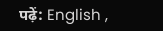पढ़ें: English ,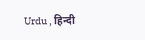Urdu , हिन्दी